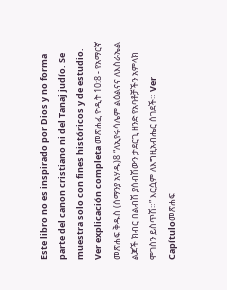Este libro no es inspirado por Dios y no forma parte del canon cristiano ni del Tanaj judío. Se muestra solo con fines históricos y de estudio. Ver explicación completa መጽሐፈ ዮዲት 10:8 - የአማርኛ መጽሐፍ ቅዱስ (ሰማንያ አሃዱ)8 “ለኢየሩሳሌም ልዕልናና ለእስራኤል ልጆች ክብር በልብሽ ያሰብሽውን ታደርጊ ዘንድ የአባቶቻችን አምላክ ሞገስን ይስጥሽ።” እርሷም ለእግዚአብሔር ሰገደች። Ver Capítuloመጽሐፍ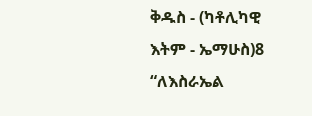ቅዱስ - (ካቶሊካዊ እትም - ኤማሁስ)8 “ለእስራኤል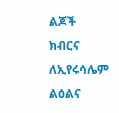ልጆች ክብርና ለኢየሩሳሌም ልዕልና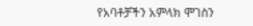የአባቶቻችን አምላክ ሞገስን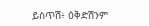ይስጥሽ፥ ዕቅድሽንም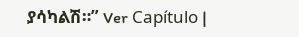ያሳካልሽ።” Ver Capítulo |